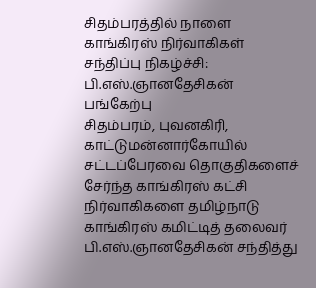சிதம்பரத்தில் நாளை காங்கிரஸ் நிர்வாகிகள் சந்திப்பு நிகழ்ச்சி: பி.எஸ்.ஞானதேசிகன் பங்கேற்பு
சிதம்பரம், புவனகிரி, காட்டுமன்னார்கோயில் சட்டப்பேரவை தொகுதிகளைச் சேர்ந்த காங்கிரஸ் கட்சி நிர்வாகிகளை தமிழ்நாடு காங்கிரஸ் கமிட்டித் தலைவர் பி.எஸ்.ஞானதேசிகன் சந்தித்து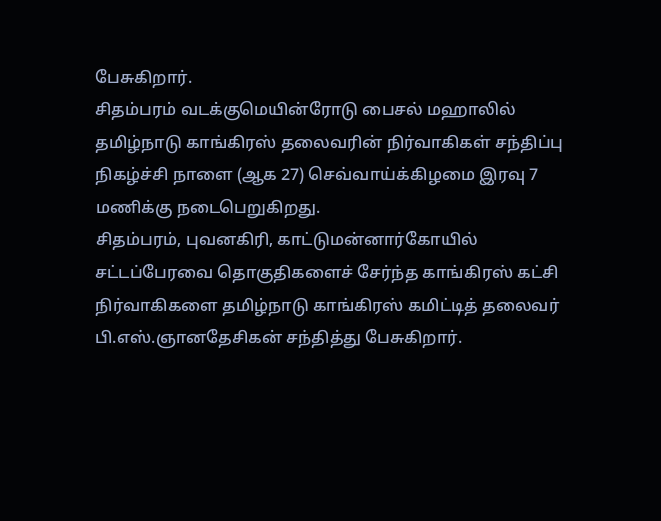பேசுகிறார்.
சிதம்பரம் வடக்குமெயின்ரோடு பைசல் மஹாலில் தமிழ்நாடு காங்கிரஸ் தலைவரின் நிர்வாகிகள் சந்திப்பு நிகழ்ச்சி நாளை (ஆக 27) செவ்வாய்க்கிழமை இரவு 7 மணிக்கு நடைபெறுகிறது.
சிதம்பரம், புவனகிரி, காட்டுமன்னார்கோயில் சட்டப்பேரவை தொகுதிகளைச் சேர்ந்த காங்கிரஸ் கட்சி நிர்வாகிகளை தமிழ்நாடு காங்கிரஸ் கமிட்டித் தலைவர் பி.எஸ்.ஞானதேசிகன் சந்தித்து பேசுகிறார்.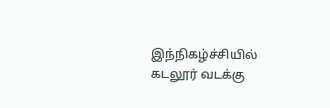இந்நிகழ்ச்சியில் கடலூர் வடக்கு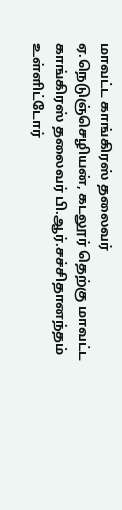மாவட்ட காங்கிரஸ் தலைவர் ஏ.நெடுஞ்செழியன், கடலூர் தெற்கு மாவட்ட காங்கிரஸ் தலைவர் பி.ஆர்.சச்சிதானந்தம் உள்ளிட்டோர்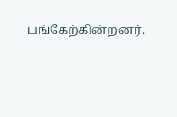பங்கேற்கின்றனர்.